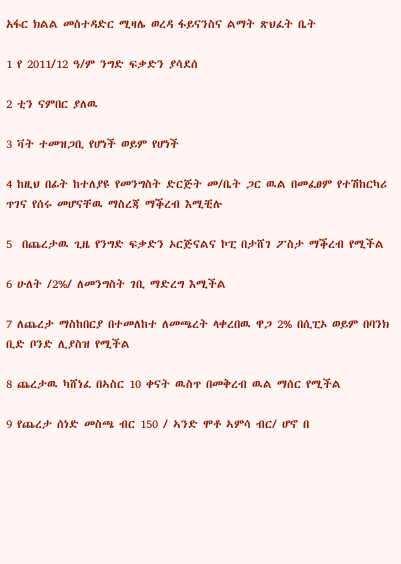አፋር ክልል መስተዳድር ሚዛሌ ወረዳ ፋይናንስና ልማት ጽህፈት ቤት

1 የ 2011/12 ዓ/ም ንግድ ፍቃድን ያሳደሰ

2 ቲን ናምበር ያለዉ

3 ቫት ተመዝጋቢ የሆነች ወይም የሆነች

4 ከዚህ በፊት ከተለያዩ የመንግስት ድርጅት መ/ቤት ጋር ዉል በመፈፀም የተሽከርካሪ ጥገና የሰሩ መሆናቸዉ ማስረጃ ማቕረብ እሚቺሉ

5  በጨረታዉ ጊዜ የንግድ ፍቃድን ኦርጅናልና ኮፒ በታሸገ ፖስታ ማቕረብ የሚችል

6 ሁለት /2%/ ለመንግስት ገቢ ማድረግ እሚችል

7 ለጨረታ ማስከበርያ በተመለከተ ለመጫረት ላቀረበዉ ዋጋ 2% በሲፒኦ ወይም በባንክ ቢድ ቦንድ ሊያስዝ የሚችል

8 ጨረታዉ ካሸነፈ በኣስር 10 ቀናት ዉስጥ በመቅረብ ዉል ማሰር የሚችል

9 የጨረታ ሰነድ መስጫ ብር 150 / ኣንድ ሞቶ ኣምሳ ብር/ ሆኖ በ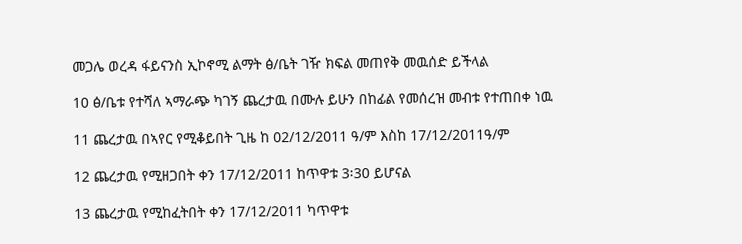መጋሌ ወረዳ ፋይናንስ ኢኮኖሚ ልማት ፅ/ቤት ገዥ ክፍል መጠየቅ መዉሰድ ይችላል

10 ፅ/ቤቱ የተሻለ ኣማራጭ ካገኝ ጨረታዉ በሙሉ ይሁን በከፊል የመሰረዝ መብቱ የተጠበቀ ነዉ

11 ጨረታዉ በኣየር የሚቆይበት ጊዜ ከ 02/12/2011 ዓ/ም እስከ 17/12/2011ዓ/ም

12 ጨረታዉ የሚዘጋበት ቀን 17/12/2011 ከጥዋቱ 3፡30 ይሆናል

13 ጨረታዉ የሚከፈትበት ቀን 17/12/2011 ካጥዋቱ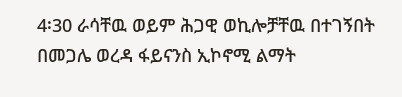4፡30 ራሳቸዉ ወይም ሕጋዊ ወኪሎቻቸዉ በተገኝበት በመጋሌ ወረዳ ፋይናንስ ኢኮኖሚ ልማት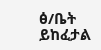ፅ/ቤት ይከፈታል